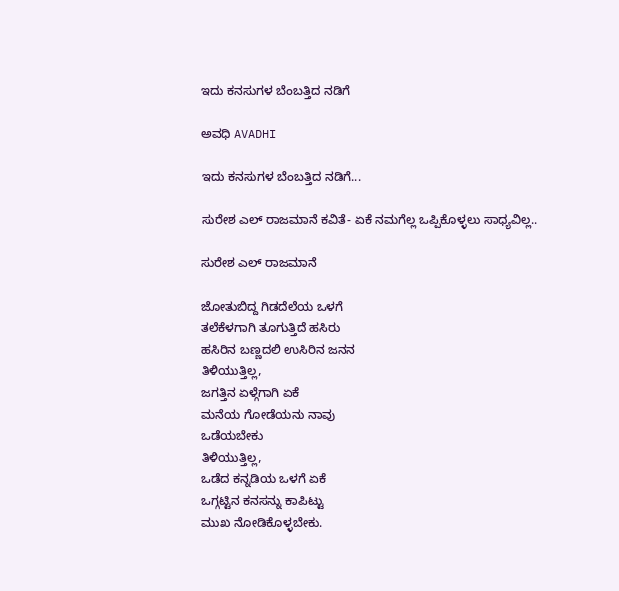ಇದು ಕನಸುಗಳ ಬೆಂಬತ್ತಿದ ನಡಿಗೆ‍

ಅವಧಿ AVADHI

ಇದು ಕನಸುಗಳ ಬೆಂಬತ್ತಿದ ನಡಿಗೆ...

ಸುರೇಶ ಎಲ್ ರಾಜಮಾನೆ ಕವಿತೆ- ಏಕೆ ನಮಗೆಲ್ಲ ಒಪ್ಪಿಕೊಳ್ಳಲು ಸಾಧ್ಯವಿಲ್ಲ..

ಸುರೇಶ ಎಲ್ ರಾಜಮಾನೆ

ಜೋತುಬಿದ್ದ ಗಿಡದೆಲೆಯ ಒಳಗೆ
ತಲೆಕೆಳಗಾಗಿ ತೂಗುತ್ತಿದೆ ಹಸಿರು
ಹಸಿರಿನ ಬಣ್ಣದಲಿ ಉಸಿರಿನ ಜನನ
ತಿಳಿಯುತ್ತಿಲ್ಲ,
ಜಗತ್ತಿನ ಏಳ್ಗೆಗಾಗಿ ಏಕೆ
ಮನೆಯ ಗೋಡೆಯನು ನಾವು
ಒಡೆಯಬೇಕು
ತಿಳಿಯುತ್ತಿಲ್ಲ,
ಒಡೆದ ಕನ್ನಡಿಯ ಒಳಗೆ ಏಕೆ
ಒಗ್ಗಟ್ಟಿನ ಕನಸನ್ನು ಕಾಪಿಟ್ಟು
ಮುಖ ನೋಡಿಕೊಳ್ಳಬೇಕು.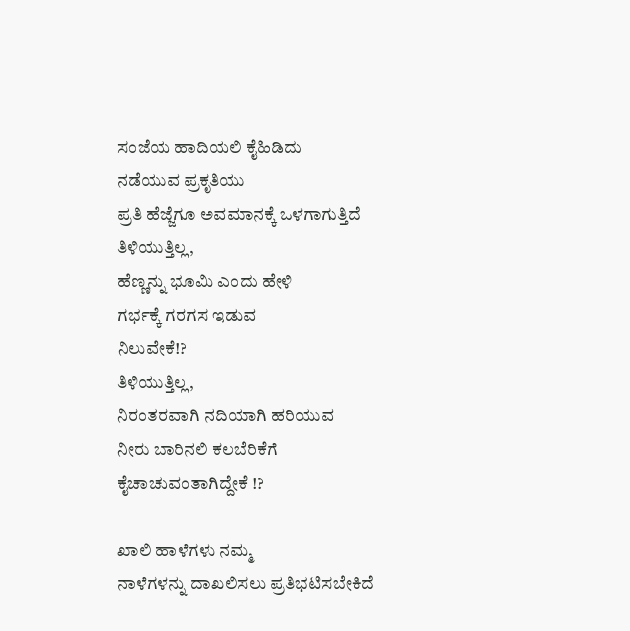ಸಂಜೆಯ ಹಾದಿಯಲಿ ಕೈಹಿಡಿದು
ನಡೆಯುವ ಪ್ರಕೃತಿಯು
ಪ್ರತಿ ಹೆಜ್ಜೆಗೂ ಅವಮಾನಕ್ಕೆ ಒಳಗಾಗುತ್ತಿದೆ
ತಿಳಿಯುತ್ತಿಲ್ಲ,
ಹೆಣ್ಣನ್ನು ಭೂಮಿ ಎಂದು ಹೇಳಿ
ಗರ್ಭಕ್ಕೆ ಗರಗಸ ಇಡುವ
ನಿಲುವೇಕೆ!?
ತಿಳಿಯುತ್ತಿಲ್ಲ,
ನಿರಂತರವಾಗಿ ನದಿಯಾಗಿ ಹರಿಯುವ
ನೀರು ಬಾರಿನಲಿ ಕಲಬೆರಿಕೆಗೆ
ಕೈಚಾಚುವಂತಾಗಿದ್ದೇಕೆ !?

ಖಾಲಿ ಹಾಳೆಗಳು ನಮ್ಮ
ನಾಳೆಗಳನ್ನು ದಾಖಲಿಸಲು ಪ್ರತಿಭಟಿಸಬೇಕಿದೆ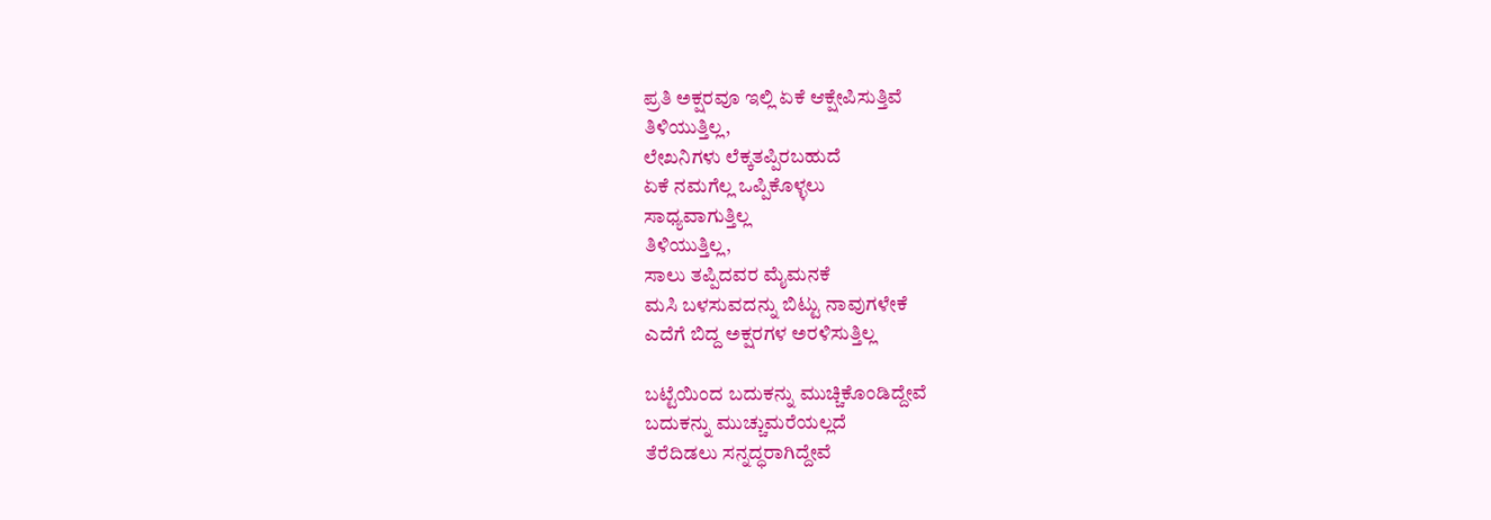ಪ್ರತಿ ಅಕ್ಷರವೂ ಇಲ್ಲಿ ಏಕೆ ಆಕ್ಷೇಪಿಸುತ್ತಿವೆ
ತಿಳಿಯುತ್ತಿಲ್ಲ,
ಲೇಖನಿಗಳು ಲೆಕ್ಕತಪ್ಪಿರಬಹುದೆ
ಏಕೆ ನಮಗೆಲ್ಲ ಒಪ್ಪಿಕೊಳ್ಳಲು
ಸಾಧ್ಯವಾಗುತ್ತಿಲ್ಲ
ತಿಳಿಯುತ್ತಿಲ್ಲ,
ಸಾಲು ತಪ್ಪಿದವರ ಮೈಮನಕೆ
ಮಸಿ ಬಳಸುವದನ್ನು ಬಿಟ್ಟು ನಾವುಗಳೇಕೆ
ಎದೆಗೆ ಬಿದ್ದ ಅಕ್ಷರಗಳ ಅರಳಿಸುತ್ತಿಲ್ಲ

ಬಟ್ಟೆಯಿಂದ ಬದುಕನ್ನು ಮುಚ್ಚಿಕೊಂಡಿದ್ದೇವೆ
ಬದುಕನ್ನು ಮುಚ್ಚುಮರೆಯಲ್ಲದೆ
ತೆರೆದಿಡಲು ಸನ್ನದ್ಧರಾಗಿದ್ದೇವೆ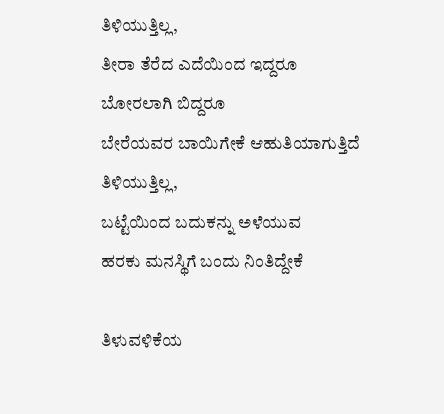ತಿಳಿಯುತ್ತಿಲ್ಲ,
ತೀರಾ ತೆರೆದ ಎದೆಯಿಂದ ಇದ್ದರೂ
ಬೋರಲಾಗಿ ಬಿದ್ದರೂ
ಬೇರೆಯವರ ಬಾಯಿಗೇಕೆ ಆಹುತಿಯಾಗುತ್ತಿದೆ
ತಿಳಿಯುತ್ತಿಲ್ಲ,
ಬಟ್ಟೆಯಿಂದ ಬದುಕನ್ನು ಅಳೆಯುವ
ಹರಕು ಮನಸ್ಥಿಗೆ ಬಂದು ನಿಂತಿದ್ದೇಕೆ

ತಿಳುವಳಿಕೆಯ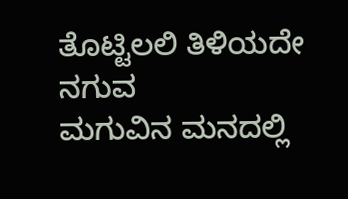ತೊಟ್ಟಿಲಲಿ ತಿಳಿಯದೇ ನಗುವ
ಮಗುವಿನ ಮನದಲ್ಲಿ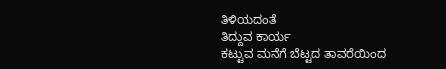ತಿಳಿಯದಂತೆ
ತಿದ್ದುವ ಕಾರ್ಯ
ಕಟ್ಟುವ ಮನೆಗೆ ಬೆಟ್ಟದ ತಾವರೆಯಿಂದ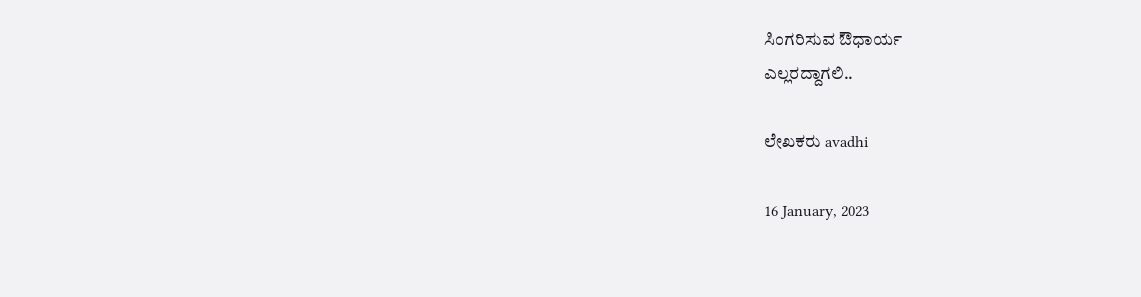ಸಿಂಗರಿಸುವ ಔಧಾರ್ಯ
ಎಲ್ಲರದ್ದಾಗಲಿ..

ಲೇಖಕರು avadhi

16 January, 2023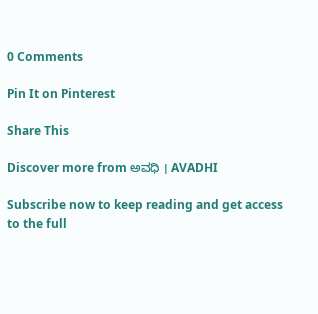0 Comments

Pin It on Pinterest

Share This

Discover more from ಅವಧಿ । AVADHI

Subscribe now to keep reading and get access to the full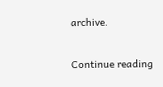archive.

Continue reading